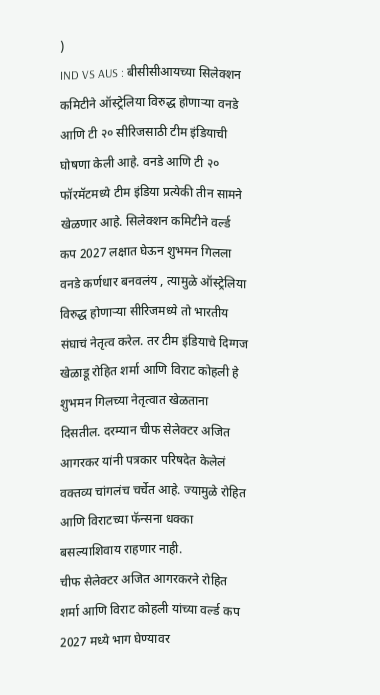)
IND VS AUS : बीसीसीआयच्या सिलेक्शन कमिटीने ऑस्ट्रेलिया विरुद्ध होणाऱ्या वनडे आणि टी २० सीरिजसाठी टीम इंडियाची घोषणा केली आहे. वनडे आणि टी २० फॉरमॅटमध्ये टीम इंडिया प्रत्येकी तीन सामने खेळणार आहे. सिलेक्शन कमिटीने वर्ल्ड कप 2027 लक्षात घेऊन शुभमन गिलला वनडे कर्णधार बनवलंय , त्यामुळे ऑस्ट्रेलिया विरुद्ध होणाऱ्या सीरिजमध्ये तो भारतीय संघाचं नेतृत्व करेल. तर टीम इंडियाचे दिग्गज खेळाडू रोहित शर्मा आणि विराट कोहली हे शुभमन गिलच्या नेतृत्वात खेळताना दिसतील. दरम्यान चीफ सेलेक्टर अजित आगरकर यांनी पत्रकार परिषदेत केलेलं वक्तव्य चांगलंच चर्चेत आहे. ज्यामुळे रोहित आणि विराटच्या फॅन्सना धक्का बसल्याशिवाय राहणार नाही.
चीफ सेलेक्टर अजित आगरकरने रोहित शर्मा आणि विराट कोहली यांच्या वर्ल्ड कप 2027 मध्ये भाग घेण्यावर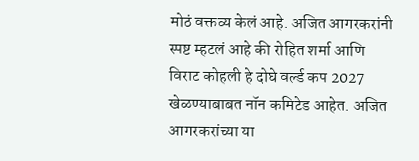मोठं वक्तव्य केलं आहे. अजित आगरकरांनी स्पष्ट म्हटलं आहे की रोहित शर्मा आणि विराट कोहली हे दोघे वर्ल्ड कप 2027 खेळण्याबाबत नॉन कमिटेड आहेत. अजित आगरकरांच्या या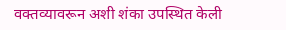वक्तव्यावरून अशी शंका उपस्थित केली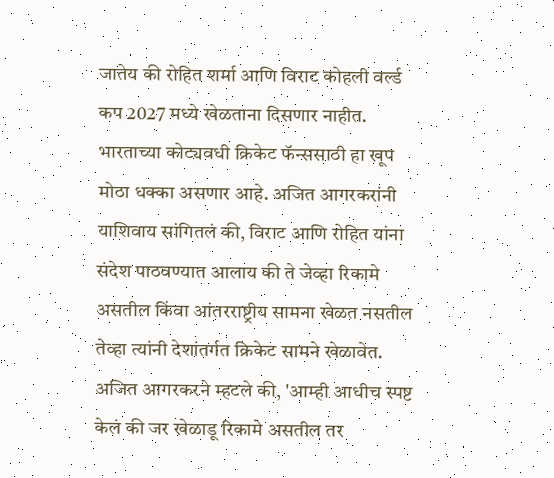जातेय की रोहित शर्मा आणि विराट कोहली वर्ल्ड कप 2027 मध्ये खेळताना दिसणार नाहीत. भारताच्या कोट्यवधी क्रिकेट फॅन्ससाठी हा खूप मोठा धक्का असणार आहे. अजित आगरकरांनी याशिवाय सांगितलं की, विराट आणि रोहित यांना संदेश पाठवण्यात आलाय की ते जेव्हा रिकामे असतील किंवा आंतरराष्ट्रीय सामना खेळत नसतील तेव्हा त्यांनी देशांतर्गत क्रिकेट सामने खेळावेत.
अजित आगरकरने म्हटले की, 'आम्ही आधीच स्पष्ट केलं की जर खेळाडू रिकामे असतील तर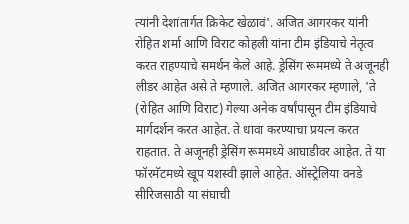त्यांनी देशांतार्गत क्रिकेट खेळावं'. अजित आगरकर यांनी रोहित शर्मा आणि विराट कोहली यांना टीम इंडियाचे नेतृत्व करत राहण्याचे समर्थन केले आहे. ड्रेसिंग रूममध्ये ते अजूनही लीडर आहेत असे ते म्हणाले. अजित आगरकर म्हणाले, 'ते (रोहित आणि विराट) गेल्या अनेक वर्षांपासून टीम इंडियाचे मार्गदर्शन करत आहेत. ते धावा करण्याचा प्रयत्न करत राहतात. ते अजूनही ड्रेसिंग रूममध्ये आघाडीवर आहेत. ते या फॉरमॅटमध्ये खूप यशस्वी झाले आहेत. ऑस्ट्रेलिया वनडे सीरिजसाठी या संघाची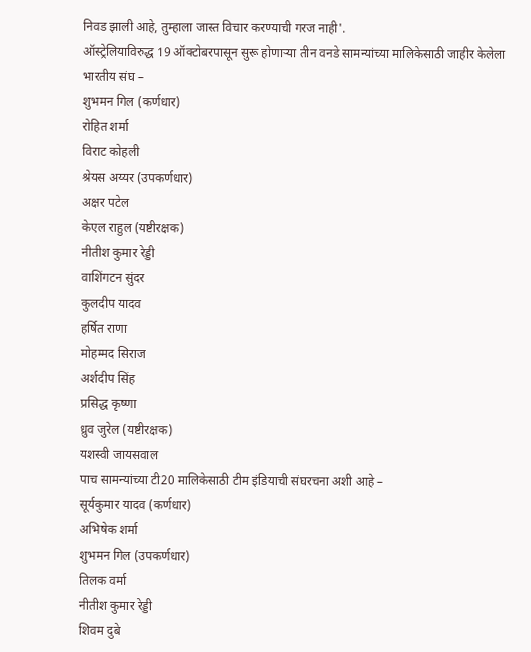निवड झाली आहे, तुम्हाला जास्त विचार करण्याची गरज नाही'.
ऑस्ट्रेलियाविरुद्ध 19 ऑक्टोबरपासून सुरू होणाऱ्या तीन वनडे सामन्यांच्या मालिकेसाठी जाहीर केलेला भारतीय संघ –
शुभमन गिल (कर्णधार)
रोहित शर्मा
विराट कोहली
श्रेयस अय्यर (उपकर्णधार)
अक्षर पटेल
केएल राहुल (यष्टीरक्षक)
नीतीश कुमार रेड्डी
वाशिंगटन सुंदर
कुलदीप यादव
हर्षित राणा
मोहम्मद सिराज
अर्शदीप सिंह
प्रसिद्ध कृष्णा
ध्रुव जुरेल (यष्टीरक्षक)
यशस्वी जायसवाल
पाच सामन्यांच्या टी20 मालिकेसाठी टीम इंडियाची संघरचना अशी आहे –
सूर्यकुमार यादव (कर्णधार)
अभिषेक शर्मा
शुभमन गिल (उपकर्णधार)
तिलक वर्मा
नीतीश कुमार रेड्डी
शिवम दुबे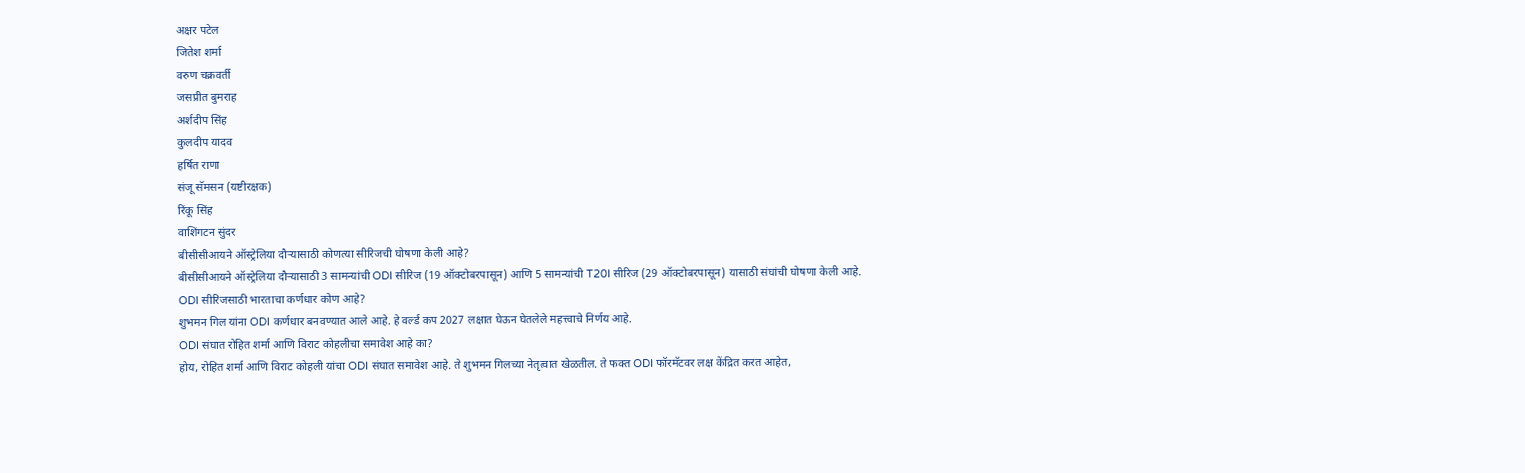अक्षर पटेल
जितेश शर्मा
वरुण चक्रवर्ती
जसप्रीत बुमराह
अर्शदीप सिंह
कुलदीप यादव
हर्षित राणा
संजू सॅमसन (यष्टीरक्षक)
रिंकू सिंह
वाशिंगटन सुंदर
बीसीसीआयने ऑस्ट्रेलिया दौऱ्यासाठी कोणत्या सीरिजची घोषणा केली आहे?
बीसीसीआयने ऑस्ट्रेलिया दौऱ्यासाठी 3 सामन्यांची ODI सीरिज (19 ऑक्टोबरपासून) आणि 5 सामन्यांची T20I सीरिज (29 ऑक्टोबरपासून) यासाठी संघांची घोषणा केली आहे.
ODI सीरिजसाठी भारताचा कर्णधार कोण आहे?
शुभमन गिल यांना ODI कर्णधार बनवण्यात आले आहे. हे वर्ल्ड कप 2027 लक्षात घेऊन घेतलेले महत्त्वाचे निर्णय आहे.
ODI संघात रोहित शर्मा आणि विराट कोहलीचा समावेश आहे का?
होय, रोहित शर्मा आणि विराट कोहली यांचा ODI संघात समावेश आहे. ते शुभमन गिलच्या नेतृत्वात खेळतील. ते फक्त ODI फॉरमॅटवर लक्ष केंद्रित करत आहेत,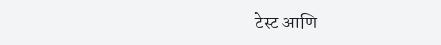टेस्ट आणि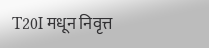T20I मधून निवृत्त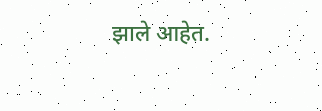झाले आहेत.